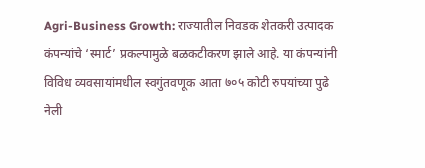Agri-Business Growth: राज्यातील निवडक शेतकरी उत्पादक कंपन्यांचे ‘स्मार्ट’ प्रकल्पामुळे बळकटीकरण झाले आहे. या कंपन्यांनी विविध व्यवसायांमधील स्वगुंतवणूक आता ७०५ कोटी रुपयांच्या पुढे नेली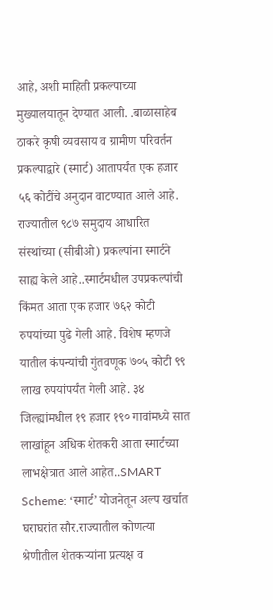आहे, अशी माहिती प्रकल्पाच्या मुख्यालयातून देण्यात आली. .बाळासाहेब ठाकरे कृषी व्यवसाय व ग्रामीण परिवर्तन प्रकल्पाद्वारे (स्मार्ट) आतापर्यंत एक हजार ५६ कोटींचे अनुदान वाटण्यात आले आहे. राज्यातील ९८७ समुदाय आधारित संस्थांच्या (सीबीओ) प्रकल्पांना स्मार्टने साह्य केले आहे..स्मार्टमधील उपप्रकल्पांची किंमत आता एक हजार ७६२ कोटी रुपयांच्या पुढे गेली आहे. विशेष म्हणजे यातील कंपन्यांची गुंतवणूक ७०५ कोटी ९९ लाख रुपयांपर्यंत गेली आहे. ३४ जिल्ह्यांमधील १९ हजार १९० गावांमध्ये सात लाखांहून अधिक शेतकरी आता स्मार्टच्या लाभक्षेत्रात आले आहेत..SMART Scheme: ‘स्मार्ट’ योजनेतून अल्प खर्चात घराघरांत सौर.राज्यातील कोणत्या श्रेणीतील शेतकऱ्यांना प्रत्यक्ष व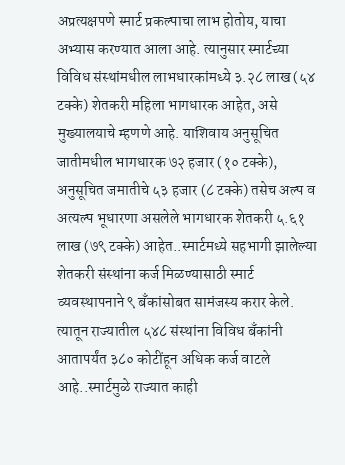अप्रत्यक्षपणे स्मार्ट प्रकल्पाचा लाभ होतोय, याचा अभ्यास करण्यात आला आहे. त्यानुसार स्मार्टच्या विविध संस्थांमधील लाभधारकांमध्ये ३.२८ लाख (५४ टक्के) शेतकरी महिला भागधारक आहेत, असे मुख्यालयाचे म्हणणे आहे. याशिवाय अनुसूचित जातीमधील भागधारक ७२ हजार (१० टक्के), अनुसूचित जमातीचे ५३ हजार (८ टक्के) तसेच अल्प व अत्यल्प भूधारणा असलेले भागधारक शेतकरी ५.६१ लाख (७९ टक्के) आहेत..स्मार्टमध्ये सहभागी झालेल्या शेतकरी संस्थांना कर्ज मिळण्यासाठी स्मार्ट व्यवस्थापनाने ९ बॅंकांसोबत सामंजस्य करार केले. त्यातून राज्यातील ५४८ संस्थांना विविध बॅंकांनी आतापर्यंत ३८० कोटींहून अधिक कर्ज वाटले आहे..स्मार्टमुळे राज्यात काही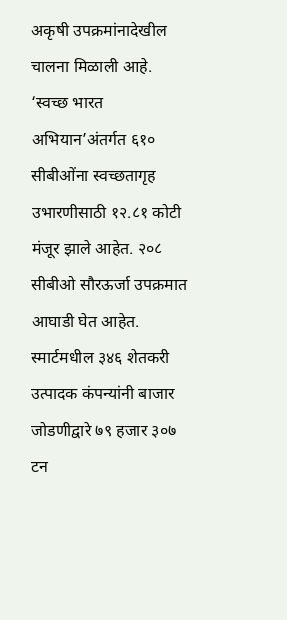अकृषी उपक्रमांनादेखील चालना मिळाली आहे. ‘स्वच्छ भारत अभियान’अंतर्गत ६१० सीबीओंना स्वच्छतागृह उभारणीसाठी १२.८१ कोटी मंजूर झाले आहेत. २०८ सीबीओ सौरऊर्जा उपक्रमात आघाडी घेत आहेत. स्मार्टमधील ३४६ शेतकरी उत्पादक कंपन्यांनी बाजार जोडणीद्वारे ७९ हजार ३०७ टन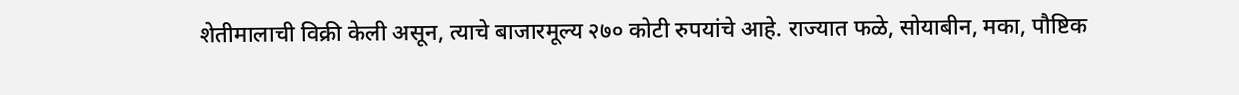शेतीमालाची विक्री केली असून, त्याचे बाजारमूल्य २७० कोटी रुपयांचे आहे. राज्यात फळे, सोयाबीन, मका, पौष्टिक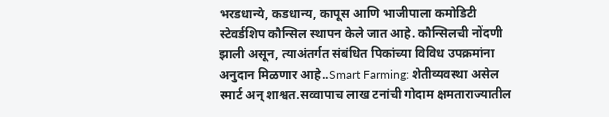भरडधान्ये, कडधान्य, कापूस आणि भाजीपाला कमोडिटी स्टेवर्डशिप कौन्सिल स्थापन केले जात आहे. कौन्सिलची नोंदणी झाली असून, त्याअंतर्गत संबंधित पिकांच्या विविध उपक्रमांना अनुदान मिळणार आहे..Smart Farming: शेतीव्यवस्था असेल स्मार्ट अन् शाश्वत.सव्वापाच लाख टनांची गोदाम क्षमताराज्यातील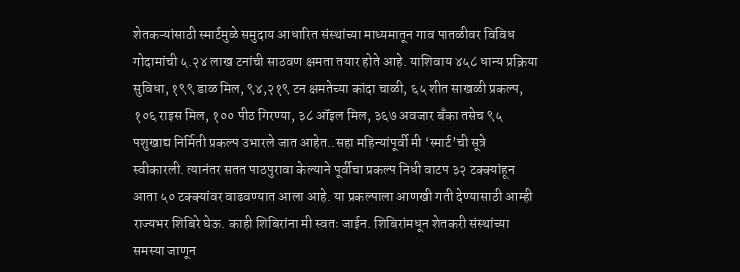शेतकऱ्यांसाठी स्मार्टमुळे समुदाय आधारित संस्थांच्या माध्यमातून गाव पातळीवर विविध गोदामांची ५.२४ लाख टनांची साठवण क्षमता तयार होते आहे. याशिवाय ४५८ धान्य प्रक्रिया सुविधा, १९९ डाळ मिल, ९४,२१९ टन क्षमतेच्या कांदा चाळी, ६५ शीत साखळी प्रकल्प, १०६ राइस मिल, १०० पीठ गिरण्या, ३८ ऑइल मिल, ३६७ अवजार बॅंका तसेच ९५ पशुखाद्य निर्मिती प्रकल्प उभारले जात आहेत..सहा महिन्यांपूर्वी मी ‘स्मार्ट’ची सूत्रे स्वीकारली. त्यानंतर सतत पाठपुरावा केल्याने पूर्वीचा प्रकल्प निधी वाटप ३२ टक्क्यांहून आता ५० टक्क्यांवर वाढवण्यात आला आहे. या प्रकल्पाला आणखी गती देण्यासाठी आम्ही राज्यभर शिबिरे घेऊ. काही शिबिरांना मी स्वतः जाईन. शिबिरांमधून शेतकरी संस्थांच्या समस्या जाणून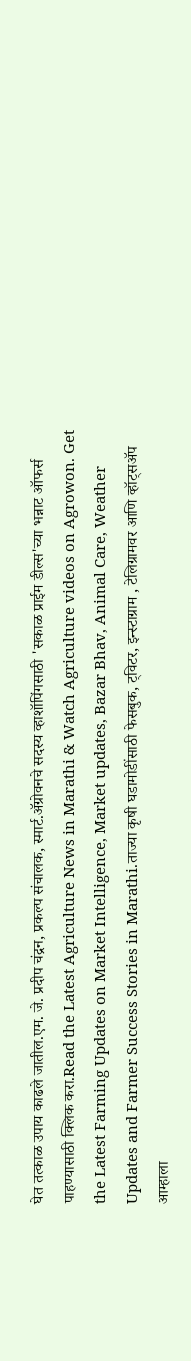घेत तत्काळ उपाय काढले जातील.एम. जे. प्रदीप चंद्रन, प्रकल्प संचालक, स्मार्ट.ॲग्रोवनचे सदस्य व्हाशॉपिंगसाठी 'सकाळ प्राईम डील्स'च्या भन्नाट ऑफर्स पाहण्यासाठी क्लिक करा.Read the Latest Agriculture News in Marathi & Watch Agriculture videos on Agrowon. Get the Latest Farming Updates on Market Intelligence, Market updates, Bazar Bhav, Animal Care, Weather Updates and Farmer Success Stories in Marathi.ताज्या कृषी घडामोडींसाठी फेसबुक, ट्विटर, इन्स्टाग्राम , टेलिग्रामवर आणि व्हॉट्सॲप आम्हाला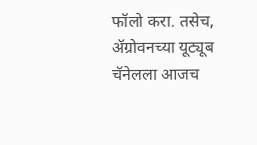फॉलो करा. तसेच, ॲग्रोवनच्या यूट्यूब चॅनेलला आजच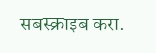सबस्क्राइब करा.